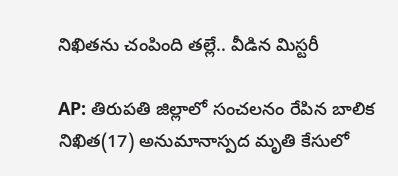నిఖితను చంపింది తల్లే.. వీడిన మిస్టరీ

AP: తిరుపతి జిల్లాలో సంచలనం రేపిన బాలిక నిఖిత(17) అనుమానాస్పద మృతి కేసులో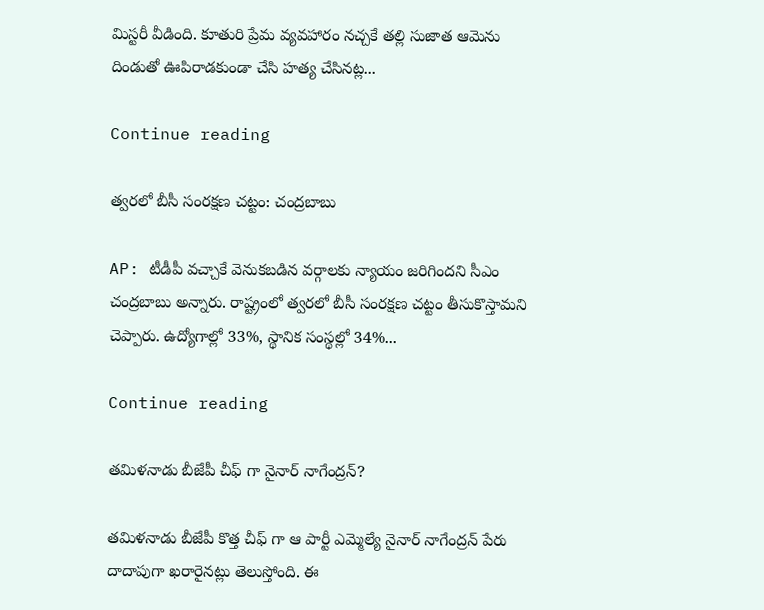మిస్టరీ వీడింది. కూతురి ప్రేమ వ్యవహారం నచ్చకే తల్లి సుజాత ఆమెను దిండుతో ఊపిరాడకుండా చేసి హత్య చేసినట్ల...

Continue reading

త్వరలో బీసీ సంరక్షణ చట్టం: చంద్రబాబు

AP: టీడీపీ వచ్చాకే వెనుకబడిన వర్గాలకు న్యాయం జరిగిందని సీఎం చంద్రబాబు అన్నారు. రాష్ట్రంలో త్వరలో బీసీ సంరక్షణ చట్టం తీసుకొస్తామని చెప్పారు. ఉద్యోగాల్లో 33%, స్థానిక సంస్థల్లో 34%...

Continue reading

తమిళనాడు బీజేపీ చీఫ్ గా నైనార్ నాగేంద్రన్?

తమిళనాడు బీజేపీ కొత్త చీఫ్ గా ఆ పార్టీ ఎమ్మెల్యే నైనార్ నాగేంద్రన్ పేరు దాదాపుగా ఖరారైనట్లు తెలుస్తోంది. ఈ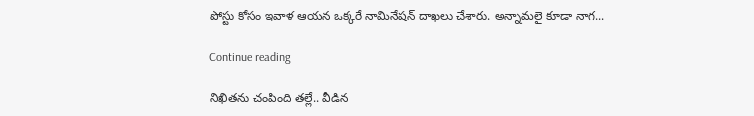పోస్టు కోసం ఇవాళ ఆయన ఒక్కరే నామినేషన్ దాఖలు చేశారు. అన్నామలై కూడా నాగ...

Continue reading

నిఖితను చంపింది తల్లే.. వీడిన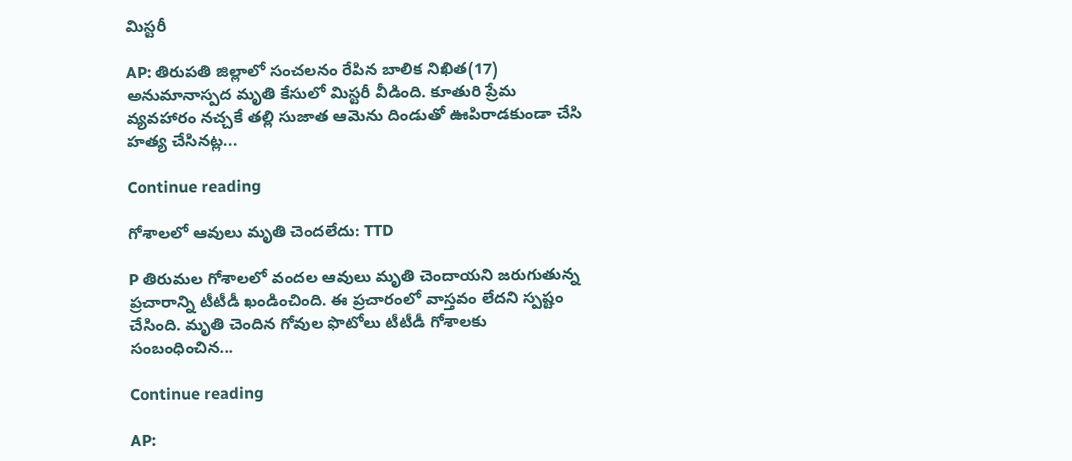మిస్టరీ

AP: తిరుపతి జిల్లాలో సంచలనం రేపిన బాలిక నిఖిత(17) అనుమానాస్పద మృతి కేసులో మిస్టరీ వీడింది. కూతురి ప్రేమ వ్యవహారం నచ్చకే తల్లి సుజాత ఆమెను దిండుతో ఊపిరాడకుండా చేసి హత్య చేసినట్ల...

Continue reading

గోశాలలో ఆవులు మృతి చెందలేదు: TTD

P తిరుమల గోశాలలో వందల ఆవులు మృతి చెందాయని జరుగుతున్న ప్రచారాన్ని టీటీడీ ఖండించింది. ఈ ప్రచారంలో వాస్తవం లేదని స్పష్టం చేసింది. మృతి చెందిన గోవుల ఫొటోలు టీటీడీ గోశాలకు సంబంధించిన...

Continue reading

AP: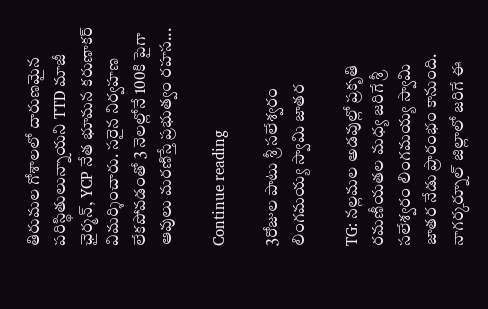తిరుమల గోశాలలో దారుణమైన పరిస్థితులున్నాయని TTD మాజీ ఛైర్మన్, YCP నేత భూమన కరుణాకర్ విమర్శించారు. సరైన నిర్వహణ లేకపోవడంతో 3 నెలల్లోనే 100కి పైగా ఆవులు మరణిస్తే ప్రభుత్వం రహస...

Continue reading

3రోజుల పాటు శ్రీ సలేశ్వరం లింగమయ్య స్వామి జాతర

TG: నల్లమల అడవుల్లో ప్రకృతి రమణీయతల మధ్య జరిగే శ్రీ సలేశ్వరం లింగమయ్య స్వామి జాతర నేడు ప్రారంభం కానుంది. నాగర్కర్నూల్ జిల్లాలో జరిగే ఈ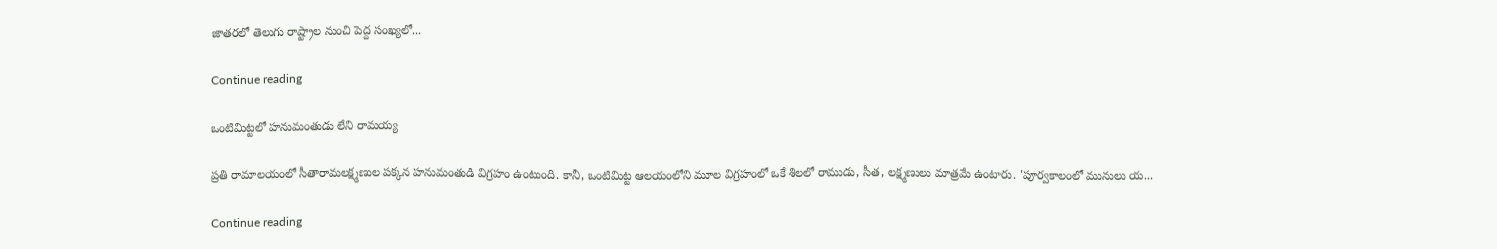జాతరలో తెలుగు రాష్ట్రాల నుంచి పెద్ద సంఖ్యలో...

Continue reading

ఒంటిమిట్టలో హనుమంతుడు లేని రామయ్య

ప్రతి రామాలయంలో సీతారామలక్ష్మణుల పక్కన హనుమంతుడి విగ్రహం ఉంటుంది. కానీ, ఒంటిమిట్ట ఆలయంలోని మూల విగ్రహంలో ఒకే శిలలో రాముడు, సీత, లక్ష్మణులు మాత్రమే ఉంటారు. 'పూర్వకాలంలో మునులు య...

Continue reading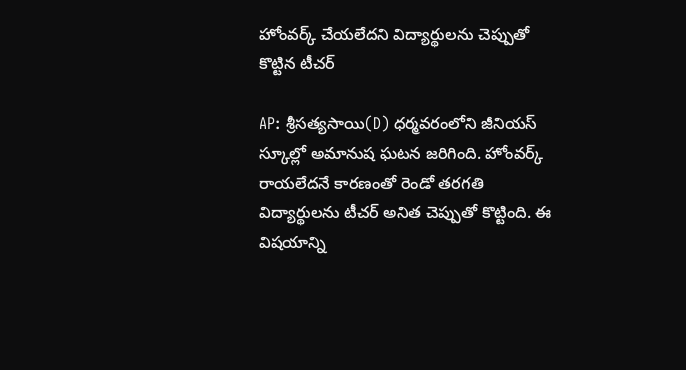హోంవర్క్ చేయలేదని విద్యార్థులను చెప్పుతో కొట్టిన టీచర్

AP: శ్రీసత్యసాయి(D) ధర్మవరంలోని జీనియస్ స్కూల్లో అమానుష ఘటన జరిగింది. హోంవర్క్ రాయలేదనే కారణంతో రెండో తరగతి విద్యార్థులను టీచర్ అనిత చెప్పుతో కొట్టింది. ఈ విషయాన్ని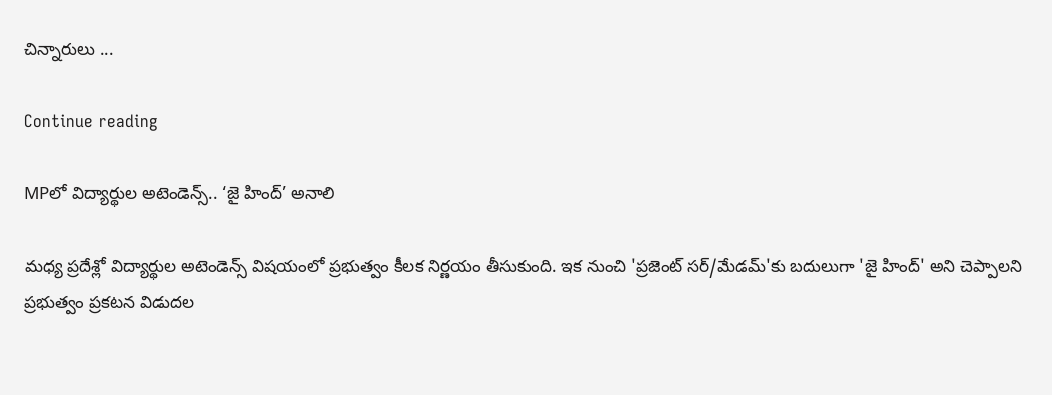చిన్నారులు ...

Continue reading

MPలో విద్యార్థుల అటెండెన్స్.. ‘జై హింద్’ అనాలి

మధ్య ప్రదేశ్లో విద్యార్థుల అటెండెన్స్ విషయంలో ప్రభుత్వం కీలక నిర్ణయం తీసుకుంది. ఇక నుంచి 'ప్రజెంట్ సర్/మేడమ్'కు బదులుగా 'జై హింద్' అని చెప్పాలని ప్రభుత్వం ప్రకటన విడుదల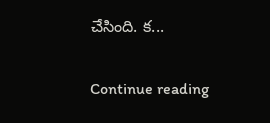చేసింది. క...

Continue reading